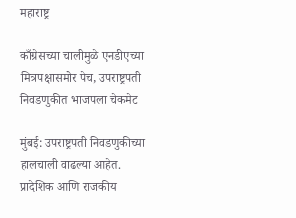महाराष्ट्र

काँग्रेसच्या चालीमुळे एनडीएच्या मित्रपक्षासमोर पेच, उपराष्ट्रपती निवडणुकीत भाजपला चेकमेट

मुंबई: उपराष्ट्रपती निवडणुकीच्या हालचाली वाढल्या आहेत. प्रादेशिक आणि राजकीय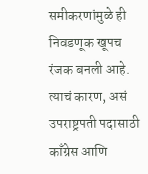समीकरणांमुळे ही निवडणूक खूपच रंजक बनली आहे. त्याचं कारण, असं उपराष्ट्रपती पदासाठी काँग्रेस आणि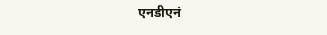एनडीएनं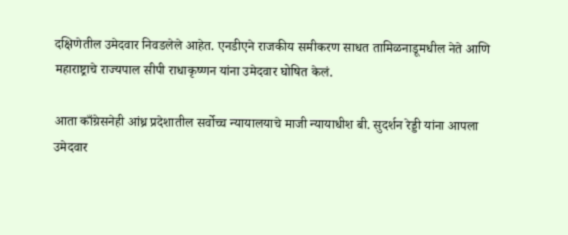दक्षिणेतील उमेदवार निवडलेले आहेत. एनडीएने राजकीय समीकरण साधत तामिळनाडूमधील नेते आणि महाराष्ट्राचे राज्यपाल सीपी राधाकृष्णन यांना उमेदवार घोषित केलं.

आता काँग्रेसनेही आंध्र प्रदेशातील सर्वोच्च न्यायालयाचे माजी न्यायाधीश बी. सुदर्शन रेड्डी यांना आपला उमेदवार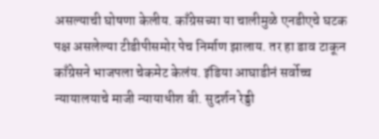असल्याची घोषणा केलीय. काँग्रेसच्या या चालीमुळे एनडीएचे घटक पक्ष असलेल्या टीडीपीसमोर पेच निर्माण झालाय. तर हा डाव टाकून काँग्रेसने भाजपला चेकमेट केलंय. इंडिया आघाडीनं सर्वोच्च न्यायालयाचे माजी न्यायाधीश बी. सुदर्शन रेड्डी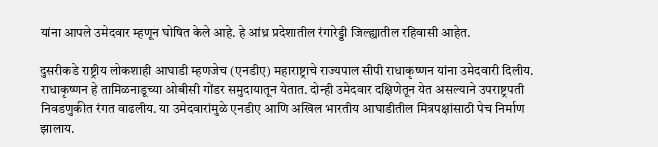यांना आपले उमेदवार म्हणून घोषित केले आहे. हे आंध्र प्रदेशातील रंगारेड्डी जिल्ह्यातील रहिवासी आहेत.

दुसरीकडे राष्ट्रीय लोकशाही आघाडी म्हणजेच (एनडीए) महाराष्ट्राचे राज्यपाल सीपी राधाकृष्णन यांना उमेदवारी दिलीय. राधाकृष्णन हे तामिळनाडूच्या ओबीसी गोंडर समुदायातून येतात. दोन्ही उमेदवार दक्षिणेतून येत असल्याने उपराष्ट्रपती निवडणुकीत रंगत वाढलीय. या उमेदवारांमुळे एनडीए आणि अखिल भारतीय आघाडीतील मित्रपक्षांसाठी पेच निर्माण झालाय.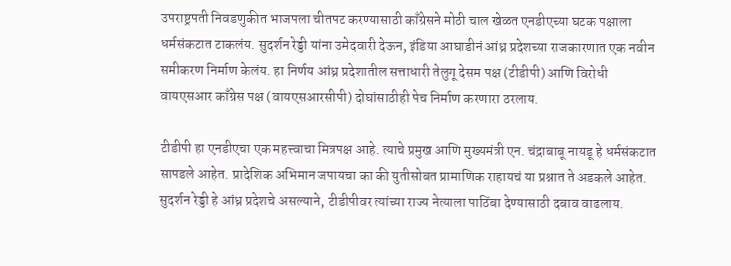उपराष्ट्रपती निवडणुकीत भाजपला चीतपट करण्यासाठी काँग्रेसने मोठी चाल खेळत एनडीएच्या घटक पक्षाला धर्मसंकटात टाकलंय. सुदर्शन रेड्डी यांना उमेदवारी देऊन, इंडिया आघाडीनं आंध्र प्रदेशच्या राजकारणात एक नवीन समीकरण निर्माण केलंय. हा निर्णय आंध्र प्रदेशातील सत्ताधारी तेलुगू देसम पक्ष (टीडीपी) आणि विरोधी वायएसआर काँग्रेस पक्ष (वायएसआरसीपी) दोघांसाठीही पेच निर्माण करणारा ठरलाय.

टीडीपी हा एनडीएचा एक महत्त्वाचा मित्रपक्ष आहे. त्याचे प्रमुख आणि मुख्यमंत्री एन. चंद्राबाबू नायडू हे धर्मसंकटात सापडले आहेत. प्रादेशिक अभिमान जपायचा का की युतीसोबत प्रामाणिक राहायचं या प्रश्नात ते अडकले आहेत. सुदर्शन रेड्डी हे आंध्र प्रदेशचे असल्याने, टीडीपीवर त्यांच्या राज्य नेत्याला पाठिंबा देण्यासाठी दबाव वाढलाय.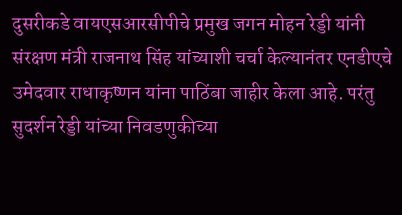दुसरीकडे वायएसआरसीपीचे प्रमुख जगन मोहन रेड्डी यांनी संरक्षण मंत्री राजनाथ सिंह यांच्याशी चर्चा केल्यानंतर एनडीएचे उमेदवार राधाकृष्णन यांना पाठिंबा जाहीर केला आहे. परंतु सुदर्शन रेड्डी यांच्या निवडणुकीच्या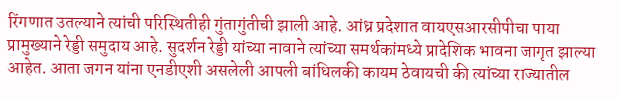रिंगणात उतल्याने त्यांची परिस्थितीही गुंतागुंतीची झाली आहे. आंध्र प्रदेशात वायएसआरसीपीचा पाया प्रामुख्याने रेड्डी समुदाय आहे. सुदर्शन रेड्डी यांच्या नावाने त्यांच्या समर्थकांमध्ये प्रादेशिक भावना जागृत झाल्या आहेत. आता जगन यांना एनडीएशी असलेली आपली बांधिलकी कायम ठेवायची की त्यांच्या राज्यातील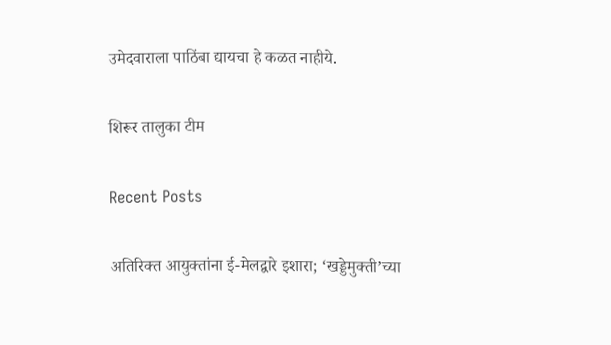उमेदवाराला पाठिंबा द्यायचा हे कळत नाहीये.

शिरूर तालुका टीम

Recent Posts

अतिरिक्त आयुक्तांना ई-मेलद्वारे इशारा; ‘खड्डेमुक्ती’च्या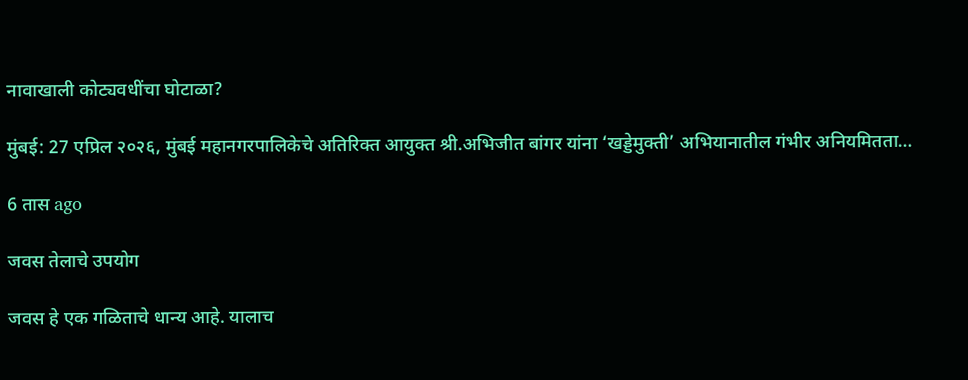नावाखाली कोट्यवधींचा घोटाळा?

मुंबई: 27 एप्रिल २०२६, मुंबई महानगरपालिकेचे अतिरिक्त आयुक्त श्री.अभिजीत बांगर यांना ‘खड्डेमुक्ती’ अभियानातील गंभीर अनियमितता…

6 तास ago

जवस तेलाचे उपयोग

जवस हे एक गळिताचे धान्य आहे. यालाच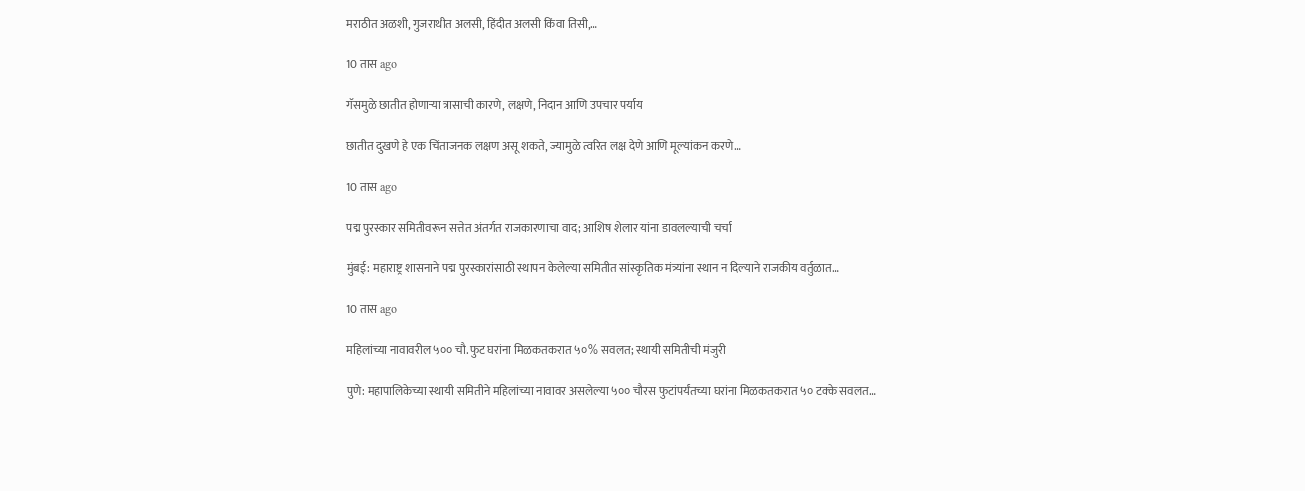मराठीत अळशी, गुजराथीत अलसी, हिंदीत अलसी किंवा तिसी,…

10 तास ago

गॅसमुळे छातीत होणाऱ्या त्रासाची कारणे, लक्षणे, निदान आणि उपचार पर्याय

छातीत दुखणे हे एक चिंताजनक लक्षण असू शकते, ज्यामुळे त्वरित लक्ष देणे आणि मूल्यांकन करणे…

10 तास ago

पद्म पुरस्कार समितीवरून सत्तेत अंतर्गत राजकारणाचा वाद; आशिष शेलार यांना डावलल्याची चर्चा

मुंबई: महाराष्ट्र शासनाने पद्म पुरस्कारांसाठी स्थापन केलेल्या समितीत सांस्कृतिक मंत्र्यांना स्थान न दिल्याने राजकीय वर्तुळात…

10 तास ago

महिलांच्या नावावरील ५०० चौ.फुट घरांना मिळकतकरात ५०% सवलत; स्थायी समितीची मंजुरी

पुणे: महापालिकेच्या स्थायी समितीने महिलांच्या नावावर असलेल्या ५०० चौरस फुटांपर्यंतच्या घरांना मिळकतकरात ५० टक्के सवलत…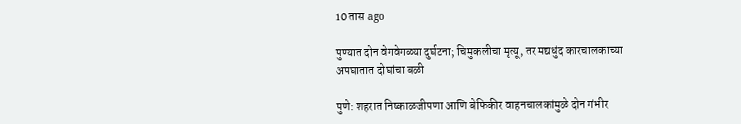10 तास ago

पुण्यात दोन वेगवेगळ्या दुर्घटना; चिमुकलीचा मृत्यू, तर मद्यधुंद कारचालकाच्या अपघातात दोघांचा बळी

पुणे: शहरात निष्काळजीपणा आणि बेफिकीर वाहनचालकांमुळे दोन गंभीर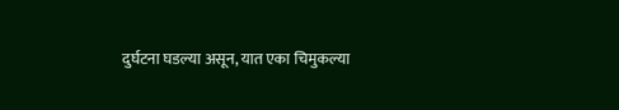दुर्घटना घडल्या असून, यात एका चिमुकल्या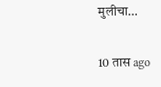मुलीचा…

10 तास ago